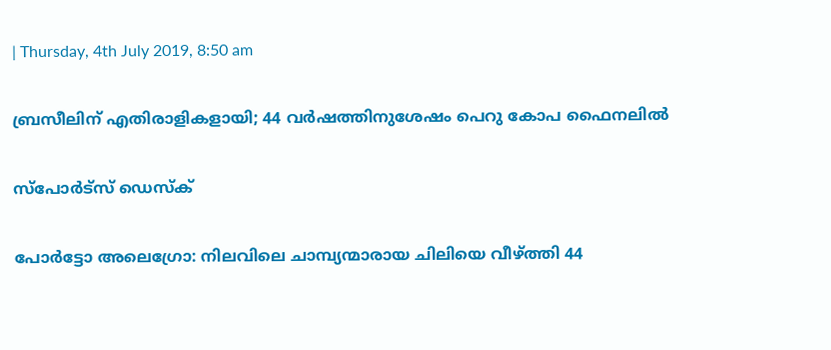| Thursday, 4th July 2019, 8:50 am

ബ്രസീലിന് എതിരാളികളായി; 44 വര്‍ഷത്തിനുശേഷം പെറു കോപ ഫൈനലില്‍

സ്പോര്‍ട്സ് ഡെസ്‌ക്

പോര്‍ട്ടോ അലെഗ്രോ: നിലവിലെ ചാമ്പ്യന്മാരായ ചിലിയെ വീഴ്ത്തി 44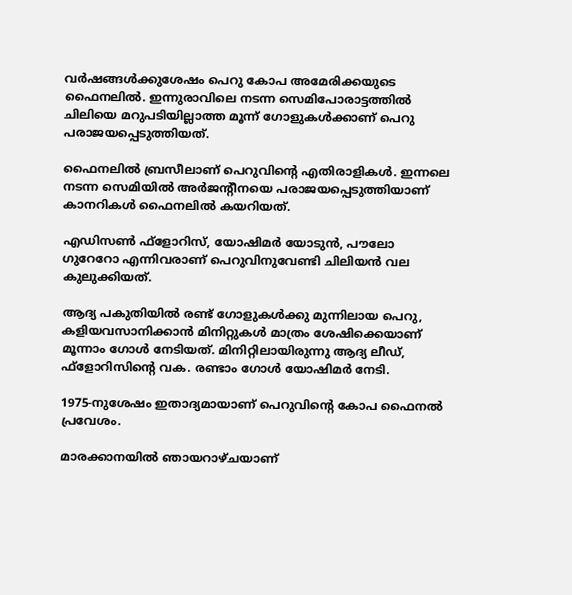വര്‍ഷങ്ങള്‍ക്കുശേഷം പെറു കോപ അമേരിക്കയുടെ ഫൈനലില്‍. ഇന്നുരാവിലെ നടന്ന സെമിപോരാട്ടത്തില്‍ ചിലിയെ മറുപടിയില്ലാത്ത മൂന്ന് ഗോളുകള്‍ക്കാണ് പെറു പരാജയപ്പെടുത്തിയത്.

ഫൈനലില്‍ ബ്രസീലാണ് പെറുവിന്റെ എതിരാളികള്‍. ഇന്നലെ നടന്ന സെമിയില്‍ അര്‍ജന്റീനയെ പരാജയപ്പെടുത്തിയാണ് കാനറികള്‍ ഫൈനലില്‍ കയറിയത്.

എഡിസണ്‍ ഫ്‌ളോറിസ്, യോഷിമര്‍ യോടുന്‍, പൗലോ ഗുറേറോ എന്നിവരാണ് പെറുവിനുവേണ്ടി ചിലിയന്‍ വല കുലുക്കിയത്.

ആദ്യ പകുതിയില്‍ രണ്ട് ഗോളുകള്‍ക്കു മുന്നിലായ പെറു, കളിയവസാനിക്കാന്‍ മിനിറ്റുകള്‍ മാത്രം ശേഷിക്കെയാണ് മൂന്നാം ഗോള്‍ നേടിയത്. മിനിറ്റിലായിരുന്നു ആദ്യ ലീഡ്, ഫ്‌ളോറിസിന്റെ വക. രണ്ടാം ഗോള്‍ യോഷിമര്‍ നേടി.

1975-നുശേഷം ഇതാദ്യമായാണ് പെറുവിന്റെ കോപ ഫൈനല്‍ പ്രവേശം.

മാരക്കാനയില്‍ ഞായറാഴ്ചയാണ്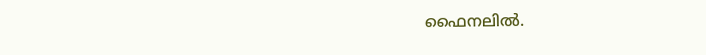ഫൈനലില്‍.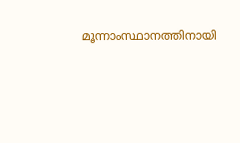മൂന്നാംസ്ഥാനത്തിനായി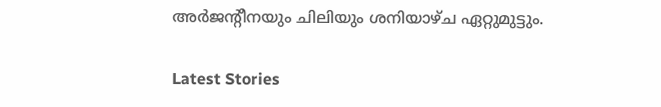അര്‍ജന്റീനയും ചിലിയും ശനിയാഴ്ച ഏറ്റുമുട്ടും.

Latest Stories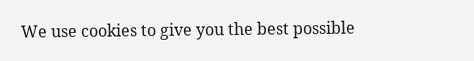We use cookies to give you the best possible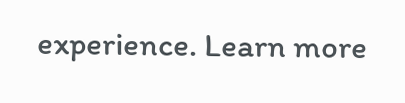experience. Learn more